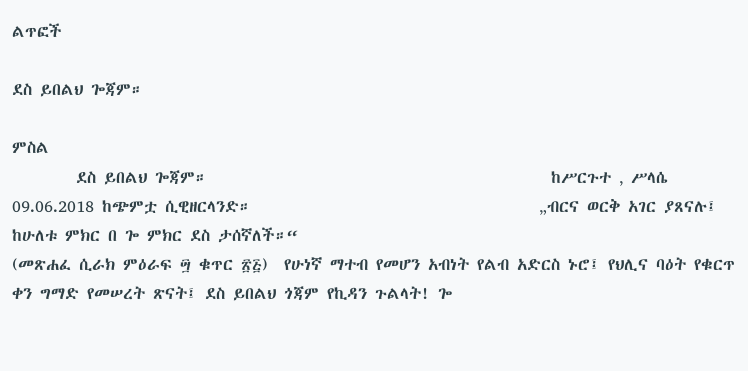ልጥፎች

ደስ ይበልህ ጐጃም።

ምስል
        ደስ ይበልህ ጐጃም።                                           ከሥርጉተ ‚ ሥላሴ 09.06.2018 ከጭምቷ ሲዊዘርላንድ።                                    „ብርና ወርቅ አገር ያጸናሉ፤ ከሁለቱ ምክር በ ጐ ምክር ደስ ታሰኛለች።“                                                 (መጽሐፈ ሲራክ ምዕራፍ ፵ ቁጥር ፳፭)  የሁነኛ ማተብ የመሆን አብነት የልብ አድርስ ኑሮ፤ የህሊና ባዕት የቁርጥ ቀን ግማድ የመሠረት ጽናት፤ ደስ ይበልህ ጎጃም የኪዳን ጉልላት! ጐ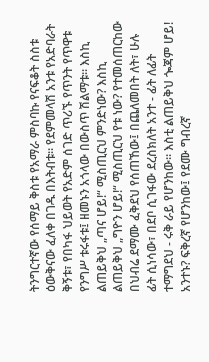ትንግርተኛው የሰማይ ቅስቱ የአማራ ምስባኩ የናፍቆት ስስቱ ዕውቅናው ፈለቀ በገዱ በእትብቱ። የደምመላሽ አንቱ የአድባራት ቅኝቱ፣ የበካፋ ህይወት የአድም ሰገድ ጥሪኙ የጥንት የጥዋቱ የንግሥ ቱሩፋቱ፤ ዘመኑን አጎላው በውስጥ ሽልማቱ። እስኪ ልጠይቅህ „ጣና ሆይ!“ ሚስጢርህ ምንድነው? እስኪ ልጠይቅህ „ግዮን ሆይ!“ ሚስጢርህ የቱ ነው? የተመሰጠርከው በህብሬ ደማሙ ፈቅደህ የሰጠኸው፤ በጨለመበት ለት፣ ሁሉ ፊት ሲነሳው፣ በደቦ ሲገፋው ደረስክለት አንተ - ፊት ለፊት ተማግደህ - ሩቅ ራይ የሆንከው። እስቲ ልጠይቅህ ጐጃም ሆይ! አንተኑ? ፍቅረኛ የሆንከው፤ የደሙ ግብረኛ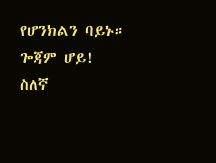የሆንክልን ባይኑ። ጐጃም ሆይ! ስለኛ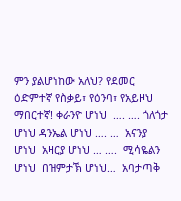ምን ያልሆነከው አለህ? የደመር ዕድምተኛ የስቃይ፣ የዕንባ፣ የአይዞህ ማበርተኛ! ቀራንዮ ሆነህ  …. …. ጎለጎታ ሆነህ ዳንኤል ሆነህ …. …  አናንያ ሆነህ  አዛርያ ሆነህ … ….  ሚሳዬልን ሆነህ  በዝምታኽ ሆነህ…  አባታጣቅ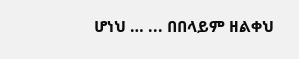ሆነህ … ... በበላይም ዘልቀህ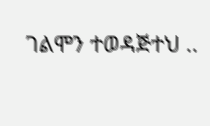ገልሞን ተወዳጅተህ ..